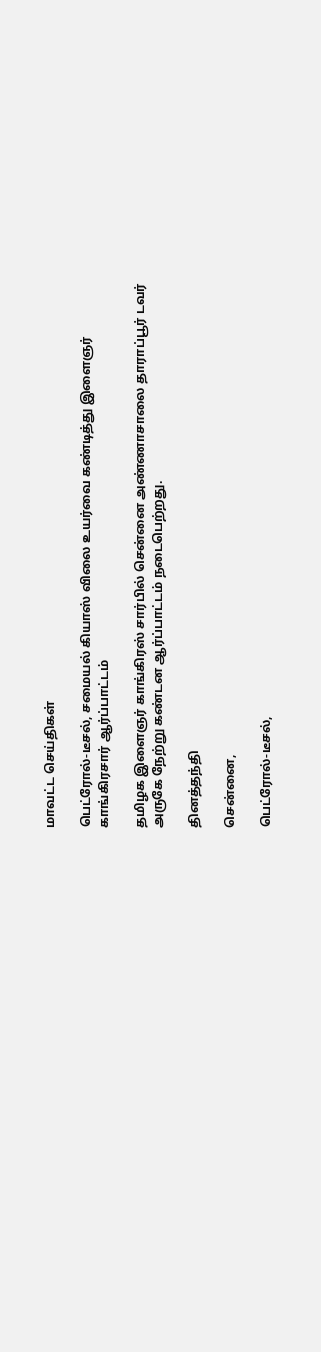மாவட்ட செய்திகள்

பெட்ரோல்-டீசல், சமையல் கியாஸ் விலை உயர்வை கண்டித்து இளைஞர் காங்கிரசார் ஆர்ப்பாட்டம்

தமிழக இளைஞர் காங்கிரஸ் சார்பில் சென்னை அண்ணாசாலை தாராப்பூர் டவர் அருகே நேற்று கண்டன ஆர்ப்பாட்டம் நடைபெற்றது.

தினத்தந்தி

சென்னை,

பெட்ரோல்-டீசல்,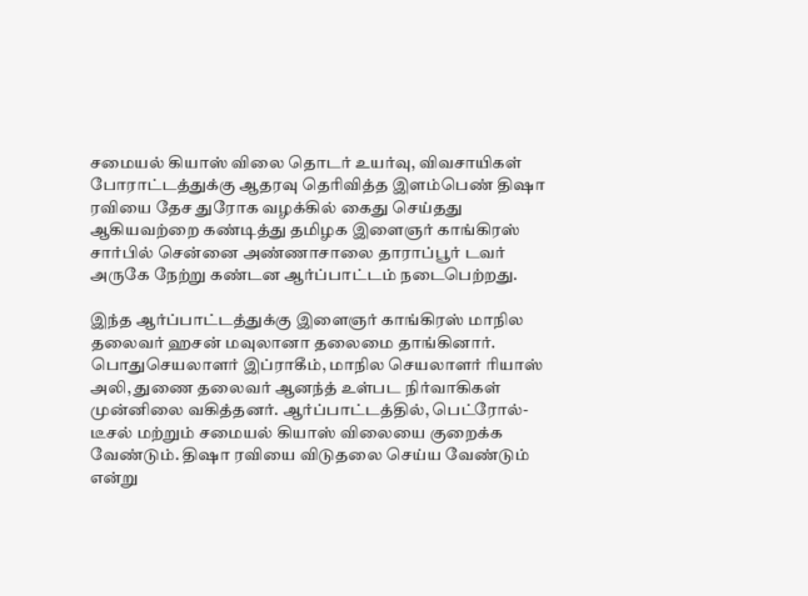சமையல் கியாஸ் விலை தொடர் உயர்வு, விவசாயிகள் போராட்டத்துக்கு ஆதரவு தெரிவித்த இளம்பெண் திஷா ரவியை தேச துரோக வழக்கில் கைது செய்தது ஆகியவற்றை கண்டித்து தமிழக இளைஞர் காங்கிரஸ் சார்பில் சென்னை அண்ணாசாலை தாராப்பூர் டவர் அருகே நேற்று கண்டன ஆர்ப்பாட்டம் நடைபெற்றது.

இந்த ஆர்ப்பாட்டத்துக்கு இளைஞர் காங்கிரஸ் மாநில தலைவர் ஹசன் மவுலானா தலைமை தாங்கினார். பொதுசெயலாளர் இப்ராகீம், மாநில செயலாளர் ரியாஸ் அலி, துணை தலைவர் ஆனந்த் உள்பட நிர்வாகிகள் முன்னிலை வகித்தனர். ஆர்ப்பாட்டத்தில், பெட்ரோல்-டீசல் மற்றும் சமையல் கியாஸ் விலையை குறைக்க வேண்டும். திஷா ரவியை விடுதலை செய்ய வேண்டும் என்று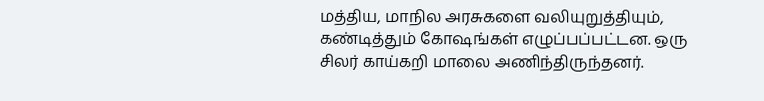மத்திய, மாநில அரசுகளை வலியுறுத்தியும், கண்டித்தும் கோஷங்கள் எழுப்பப்பட்டன. ஒரு சிலர் காய்கறி மாலை அணிந்திருந்தனர்.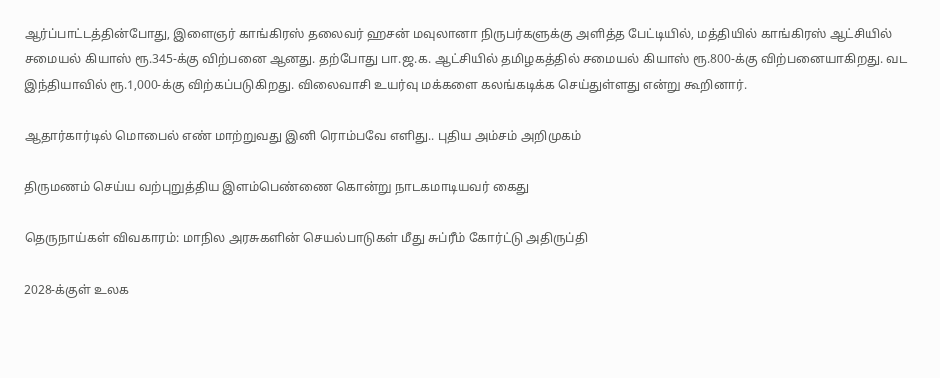ஆர்ப்பாட்டத்தின்போது, இளைஞர் காங்கிரஸ் தலைவர் ஹசன் மவுலானா நிருபர்களுக்கு அளித்த பேட்டியில், மத்தியில் காங்கிரஸ் ஆட்சியில் சமையல் கியாஸ் ரூ.345-க்கு விற்பனை ஆனது. தற்போது பா.ஜ.க. ஆட்சியில் தமிழகத்தில் சமையல் கியாஸ் ரூ.800-க்கு விற்பனையாகிறது. வட இந்தியாவில் ரூ.1,000-க்கு விற்கப்படுகிறது. விலைவாசி உயர்வு மக்களை கலங்கடிக்க செய்துள்ளது என்று கூறினார்.

ஆதார்கார்டில் மொபைல் எண் மாற்றுவது இனி ரொம்பவே எளிது.. புதிய அம்சம் அறிமுகம்

திருமணம் செய்ய வற்புறுத்திய இளம்பெண்ணை கொன்று நாடகமாடியவர் கைது

தெருநாய்கள் விவகாரம்: மாநில அரசுகளின் செயல்பாடுகள் மீது சுப்ரீம் கோர்ட்டு அதிருப்தி

2028-க்குள் உலக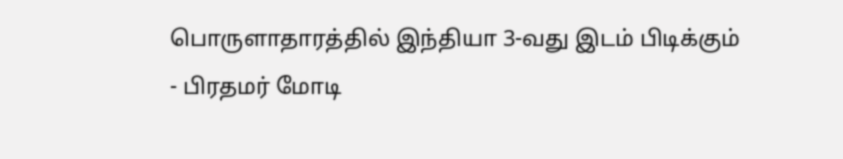பொருளாதாரத்தில் இந்தியா 3-வது இடம் பிடிக்கும் - பிரதமர் மோடி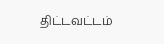திட்டவட்டம்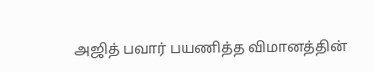அஜித் பவார் பயணித்த விமானத்தின்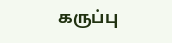கருப்பு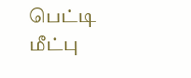பெட்டி மீட்பு